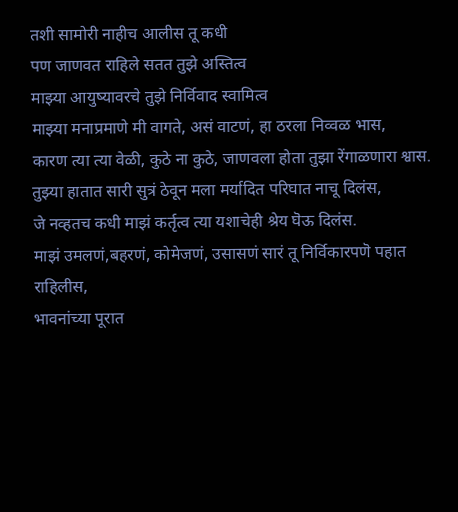तशी सामोरी नाहीच आलीस तू कधी
पण जाणवत राहिले सतत तुझे अस्तित्व
माझ्या आयुष्यावरचे तुझे निर्विवाद स्वामित्व
माझ्या मनाप्रमाणे मी वागते, असं वाटणं, हा ठरला निव्वळ भास,
कारण त्या त्या वेळी, कुठे ना कुठे, जाणवला होता तुझा रेंगाळणारा श्वास.
तुझ्या हातात सारी सुत्रं ठेवून मला मर्यादित परिघात नाचू दिलंस,
जे नव्हतच कधी माझं कर्तृत्व त्या यशाचेही श्रेय घॆऊ दिलंस.
माझं उमलणं,बहरणं, कोमेजणं, उसासणं सारं तू निर्विकारपणॆ पहात राहिलीस,
भावनांच्या पूरात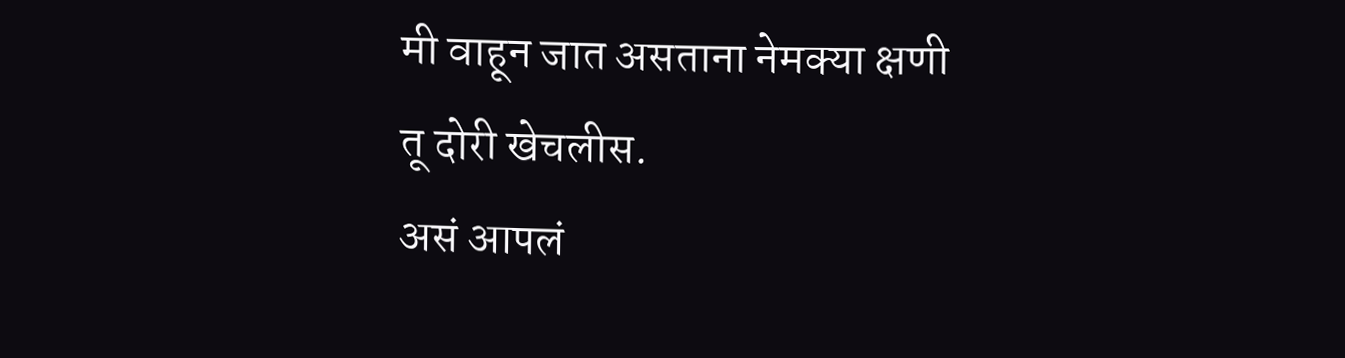मी वाहून जात असताना नेमक्या क्षणी तू दोरी खेचलीस.
असं आपलं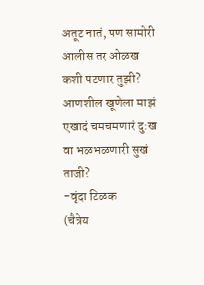अतूट नातं, पण सामोरी आलीस तर ओळख कशी पटणार तुझी?
आणशील खूणेला माझं एखादं चमचमणारं दु:ख वा भळभळणारी सुखं ताजी?
-वृंदा टिळक
(चैत्रेय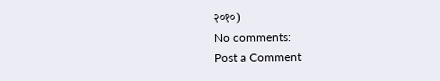२०१०)
No comments:
Post a Comment